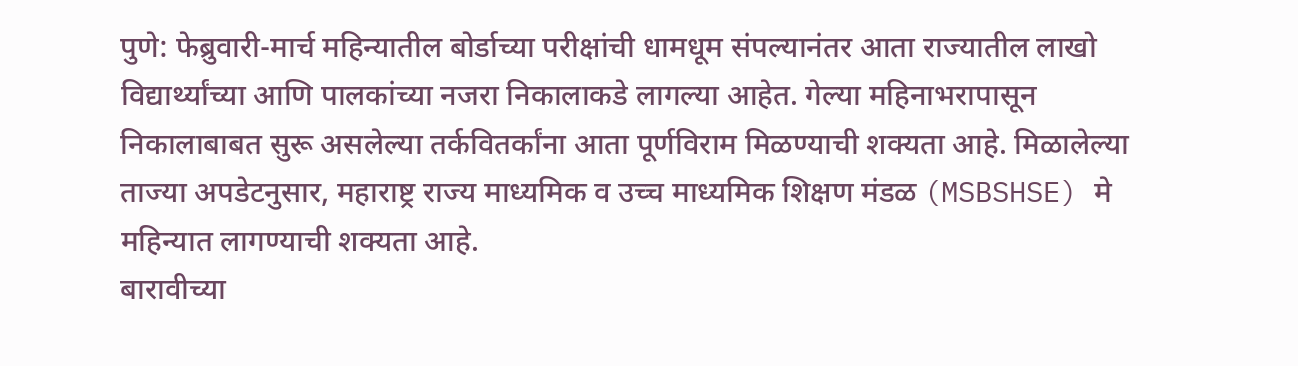पुणे: फेब्रुवारी-मार्च महिन्यातील बोर्डाच्या परीक्षांची धामधूम संपल्यानंतर आता राज्यातील लाखो विद्यार्थ्यांच्या आणि पालकांच्या नजरा निकालाकडे लागल्या आहेत. गेल्या महिनाभरापासून निकालाबाबत सुरू असलेल्या तर्कवितर्कांना आता पूर्णविराम मिळण्याची शक्यता आहे. मिळालेल्या ताज्या अपडेटनुसार, महाराष्ट्र राज्य माध्यमिक व उच्च माध्यमिक शिक्षण मंडळ (MSBSHSE) मे महिन्यात लागण्याची शक्यता आहे.
बारावीच्या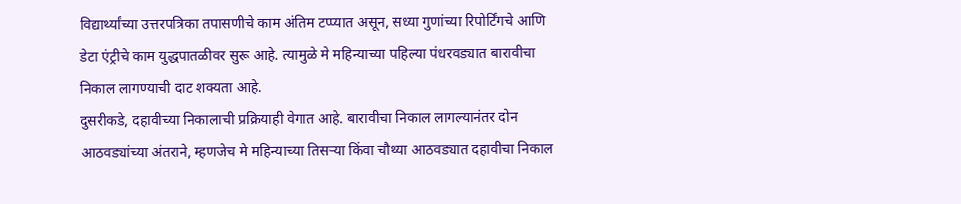विद्यार्थ्यांच्या उत्तरपत्रिका तपासणीचे काम अंतिम टप्प्यात असून, सध्या गुणांच्या रिपोर्टिंगचे आणि डेटा एंट्रीचे काम युद्धपातळीवर सुरू आहे. त्यामुळे मे महिन्याच्या पहिल्या पंधरवड्यात बारावीचा निकाल लागण्याची दाट शक्यता आहे.
दुसरीकडे, दहावीच्या निकालाची प्रक्रियाही वेगात आहे. बारावीचा निकाल लागल्यानंतर दोन आठवड्यांच्या अंतराने, म्हणजेच मे महिन्याच्या तिसऱ्या किंवा चौथ्या आठवड्यात दहावीचा निकाल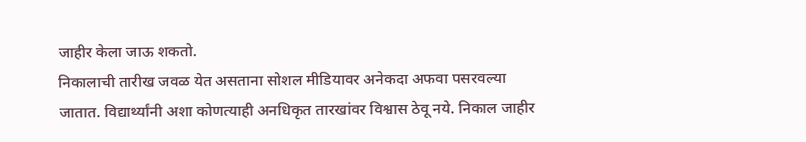जाहीर केला जाऊ शकतो.
निकालाची तारीख जवळ येत असताना सोशल मीडियावर अनेकदा अफवा पसरवल्या जातात. विद्यार्थ्यांनी अशा कोणत्याही अनधिकृत तारखांवर विश्वास ठेवू नये. निकाल जाहीर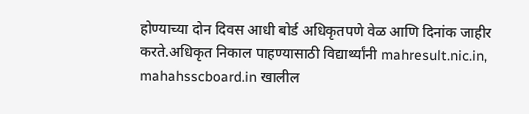होण्याच्या दोन दिवस आधी बोर्ड अधिकृतपणे वेळ आणि दिनांक जाहीर करते.अधिकृत निकाल पाहण्यासाठी विद्यार्थ्यांनी mahresult.nic.in, mahahsscboard.in खालील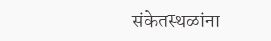संकेतस्थळांना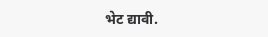भेट द्यावी.